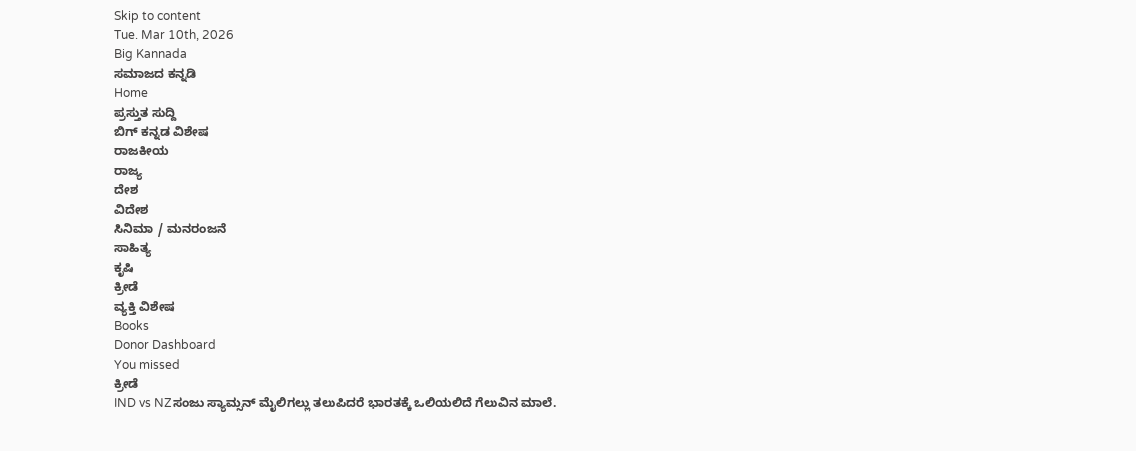Skip to content
Tue. Mar 10th, 2026
Big Kannada
ಸಮಾಜದ ಕನ್ನಡಿ
Home
ಪ್ರಸ್ತುತ ಸುದ್ದಿ
ಬಿಗ್ ಕನ್ನಡ ವಿಶೇಷ
ರಾಜಕೀಯ
ರಾಜ್ಯ
ದೇಶ
ವಿದೇಶ
ಸಿನಿಮಾ / ಮನರಂಜನೆ
ಸಾಹಿತ್ಯ
ಕೃಷಿ
ಕ್ರೀಡೆ
ವ್ಯಕ್ತಿ ವಿಶೇಷ
Books
Donor Dashboard
You missed
ಕ್ರೀಡೆ
IND vs NZಸಂಜು ಸ್ಯಾಮ್ಸನ್ ಮೈಲಿಗಲ್ಲು ತಲುಪಿದರೆ ಭಾರತಕ್ಕೆ ಒಲಿಯಲಿದೆ ಗೆಲುವಿನ ಮಾಲೆ.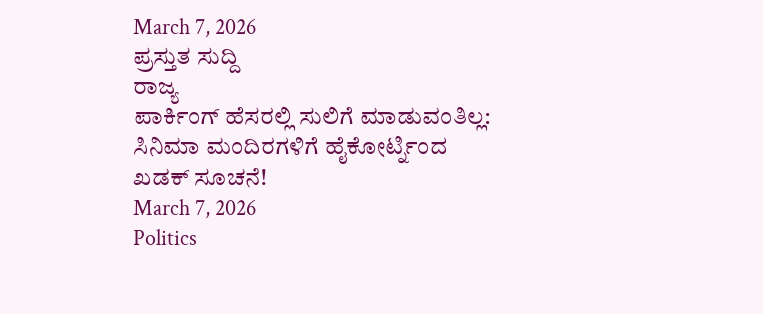March 7, 2026
ಪ್ರಸ್ತುತ ಸುದ್ದಿ
ರಾಜ್ಯ
ಪಾರ್ಕಿಂಗ್ ಹೆಸರಲ್ಲಿ ಸುಲಿಗೆ ಮಾಡುವಂತಿಲ್ಲ: ಸಿನಿಮಾ ಮಂದಿರಗಳಿಗೆ ಹೈಕೋರ್ಟ್ನಿಂದ ಖಡಕ್ ಸೂಚನೆ!
March 7, 2026
Politics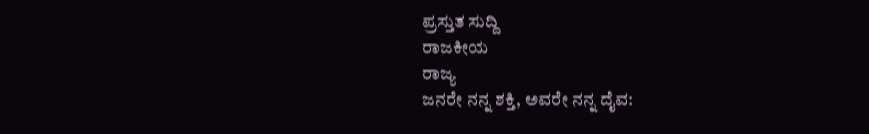ಪ್ರಸ್ತುತ ಸುದ್ದಿ
ರಾಜಕೀಯ
ರಾಜ್ಯ
ಜನರೇ ನನ್ನ ಶಕ್ತಿ, ಅವರೇ ನನ್ನ ದೈವ: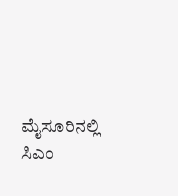ಮೈಸೂರಿನಲ್ಲಿ ಸಿಎಂ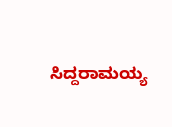ಸಿದ್ದರಾಮಯ್ಯ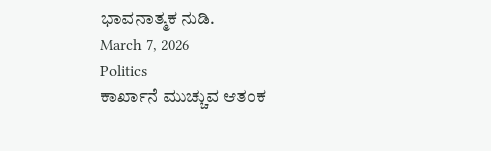ಭಾವನಾತ್ಮಕ ನುಡಿ.
March 7, 2026
Politics
ಕಾರ್ಖಾನೆ ಮುಚ್ಚುವ ಆತಂಕ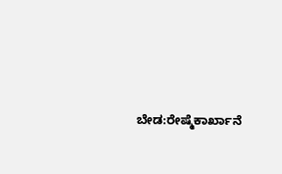ಬೇಡ:ರೇಷ್ಮೆಕಾರ್ಖಾನೆ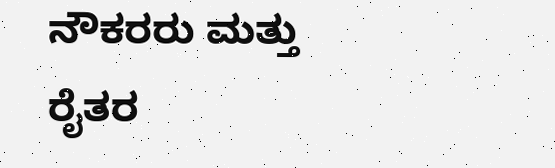ನೌಕರರು ಮತ್ತು ರೈತರ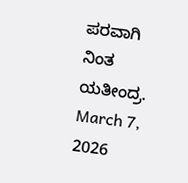ಪರವಾಗಿ ನಿಂತ ಯತೀಂದ್ರ.
March 7, 2026